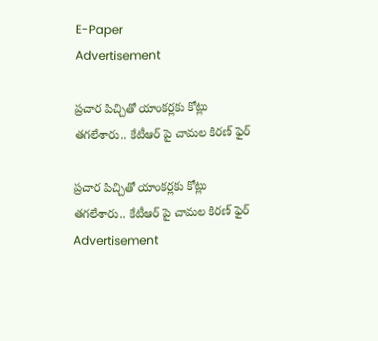E-Paper
Advertisement

ప్రచార పిచ్చితో యాంకర్లకు కోట్లు తగలేశారు.. కేటీఆర్ పై చామల కిరణ్ ఫైర్

ప్రచార పిచ్చితో యాంకర్లకు కోట్లు తగలేశారు.. కేటీఆర్ పై చామల కిరణ్ ఫైర్
Advertisement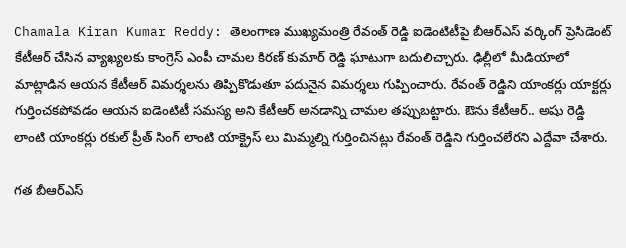Chamala Kiran Kumar Reddy: తెలంగాణ ముఖ్యమంత్రి రేవంత్ రెడ్డి ఐడెంటిటీపై బీఆర్ఎస్ వర్కింగ్ ప్రెసిడెంట్ కేటీఆర్ చేసిన వ్యాఖ్యలకు కాంగ్రెస్ ఎంపీ చామల కిరణ్ కుమార్ రెడ్డి ఘాటుగా బదులిచ్చారు. ఢిల్లీలో మీడియాలో మాట్లాడిన ఆయన కేటీఆర్ విమర్శలను తిప్పికొడుతూ పదునైన విమర్శలు గుప్పించారు. రేవంత్ రెడ్డిని యాంకర్లు యాక్టర్లు గుర్తించకపోవడం ఆయన ఐడెంటిటీ సమస్య అని కేటీఆర్ అనడాన్ని చామల తప్పుబట్టారు. ఔను కేటీఆర్.. అషు రెడ్డి లాంటి యాంకర్లు రకుల్ ప్రీత్ సింగ్ లాంటి యాక్ట్రెస్ లు మిమ్మల్ని గుర్తించినట్లు రేవంత్ రెడ్డిని గుర్తించలేరని ఎద్దేవా చేశారు.

గత బీఆర్ఎస్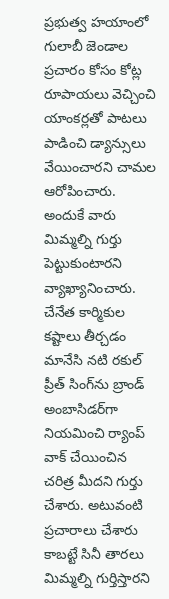ప్రభుత్వ హయాంలో గులాబీ జెండాల ప్రచారం కోసం కోట్ల రూపాయలు వెచ్చించి యాంకర్లతో పాటలు పాడించి డ్యాన్సులు వేయించారని చామల ఆరోపించారు. అందుకే వారు మిమ్మల్ని గుర్తు పెట్టుకుంటారని వ్యాఖ్యానించారు. చేనేత కార్మికుల కష్టాలు తీర్చడం మానేసి నటి రకుల్ ప్రీత్ సింగ్‌ను బ్రాండ్ అంబాసిడర్‌గా నియమించి ర్యాంప్ వాక్ చేయించిన చరిత్ర మీదని గుర్తు చేశారు. అటువంటి ప్రచారాలు చేశారు కాబట్టే సినీ తారలు మిమ్మల్ని గుర్తిస్తారని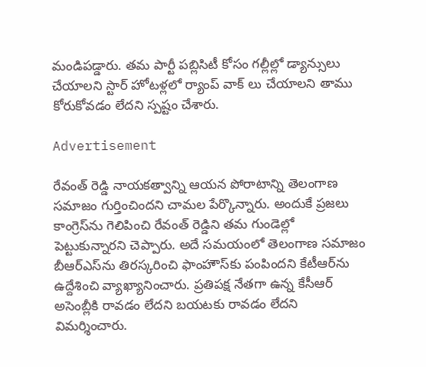మండిపడ్డారు. తమ పార్టీ పబ్లిసిటీ కోసం గల్లీల్లో డ్యాన్సులు చేయాలని స్టార్ హోటళ్లలో ర్యాంప్ వాక్ లు చేయాలని తాము కోరుకోవడం లేదని స్పష్టం చేశారు.

Advertisement

రేవంత్ రెడ్డి నాయకత్వాన్ని ఆయన పోరాటాన్ని తెలంగాణ సమాజం గుర్తించిందని చామల పేర్కొన్నారు. అందుకే ప్రజలు కాంగ్రెస్‌ను గెలిపించి రేవంత్ రెడ్డిని తమ గుండెల్లో పెట్టుకున్నారని చెప్పారు. అదే సమయంలో తెలంగాణ సమాజం బీఆర్ఎస్‌ను తిరస్కరించి ఫాంహౌస్‌కు పంపిందని కేటీఆర్‌ను ఉద్దేశించి వ్యాఖ్యానించారు. ప్రతిపక్ష నేతగా ఉన్న కేసీఆర్ అసెంబ్లీకి రావడం లేదని బయటకు రావడం లేదని విమర్శించారు.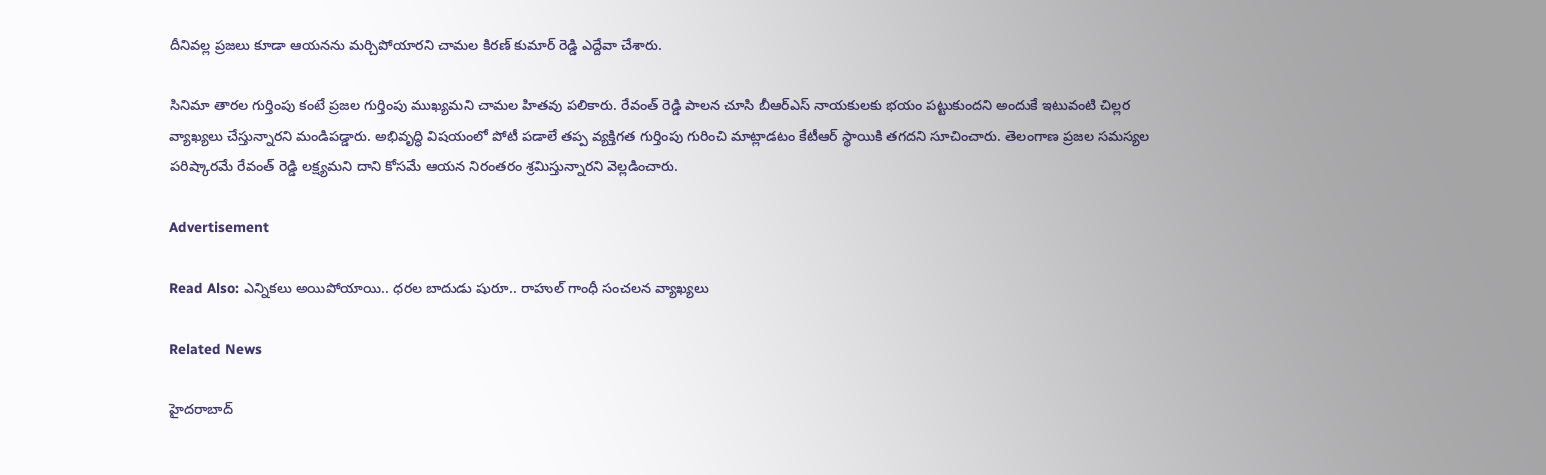దీనివల్ల ప్రజలు కూడా ఆయనను మర్చిపోయారని చామల కిరణ్ కుమార్ రెడ్డి ఎద్దేవా చేశారు.

సినిమా తారల గుర్తింపు కంటే ప్రజల గుర్తింపు ముఖ్యమని చామల హితవు పలికారు. రేవంత్ రెడ్డి పాలన చూసి బీఆర్ఎస్ నాయకులకు భయం పట్టుకుందని అందుకే ఇటువంటి చిల్లర వ్యాఖ్యలు చేస్తున్నారని మండిపడ్డారు. అభివృద్ధి విషయంలో పోటీ పడాలే తప్ప వ్యక్తిగత గుర్తింపు గురించి మాట్లాడటం కేటీఆర్ స్థాయికి తగదని సూచించారు. తెలంగాణ ప్రజల సమస్యల పరిష్కారమే రేవంత్ రెడ్డి లక్ష్యమని దాని కోసమే ఆయన నిరంతరం శ్రమిస్తున్నారని వెల్లడించారు.

Advertisement

Read Also: ఎన్నికలు అయిపోయాయి.. ధరల బాదుడు షురూ.. రాహుల్ గాంధీ సంచ‌ల‌న వ్యాఖ్య‌లు

Related News

హైదరాబాద్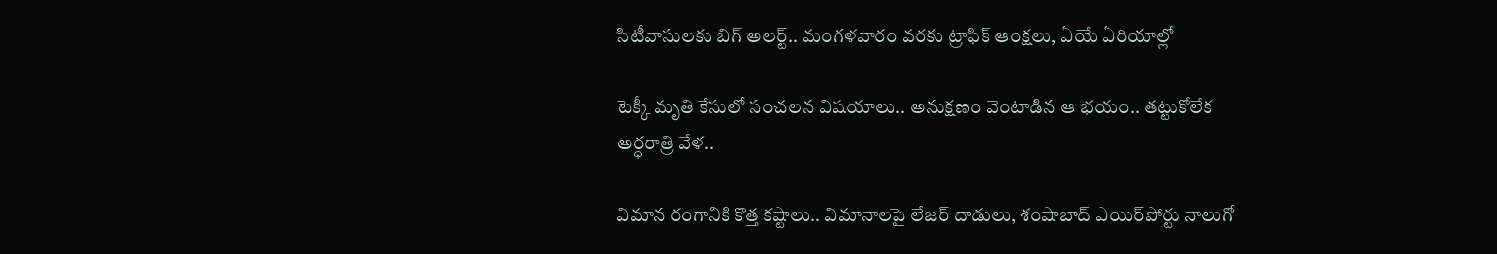సిటీవాసులకు బిగ్ అలర్ట్.. మంగళవారం వరకు ట్రాఫిక్ ఆంక్షలు, ఏయే ఏరియాల్లో

టెక్కీ మృతి కేసులో సంచలన విషయాలు.. అనుక్షణం వెంటాడిన ఆ భయం.. తట్టుకోలేక అర్ధరాత్రి వేళ..

విమాన రంగానికి కొత్త కష్టాలు.. విమానాలపై లేజర్ దాడులు, శంషాబాద్ ఎయిర్‌పోర్టు నాలుగో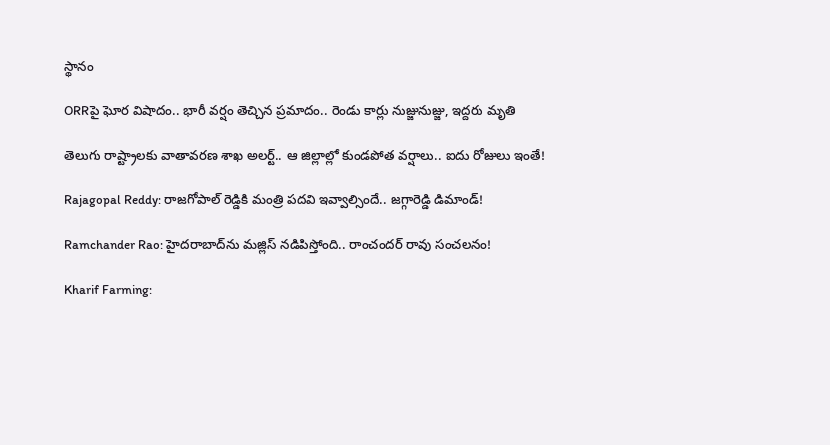స్థానం

ORRపై ఘోర విషాదం.. భారీ వర్షం తెచ్చిన ప్రమాదం.. రెండు కార్లు నుజ్జునుజ్జు, ఇద్దరు మృతి

తెలుగు రాష్ట్రాలకు వాతావరణ శాఖ అలర్ట్.. ఆ జిల్లాల్లో కుండపోత వర్షాలు.. ఐదు రోజులు ఇంతే!

Rajagopal Reddy: రాజగోపాల్ రెడ్డికి మంత్రి పదవి ఇవ్వాల్సిందే.. జగ్గారెడ్డి డిమాండ్!

Ramchander Rao: హైదరాబాద్‌ను మజ్లిస్ నడిపిస్తోంది.. రాంచందర్ రావు సంచలనం!

Kharif Farming: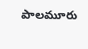పాలమూరు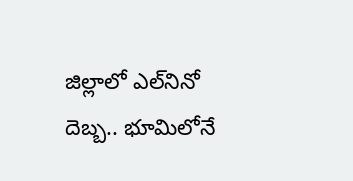జిల్లాలో ఎల్‌నినో దెబ్బ.. భూమిలోనే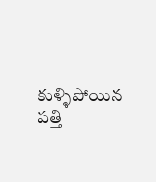కుళ్ళిపోయిన పత్తి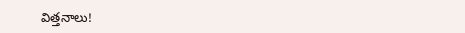విత్తనాలు!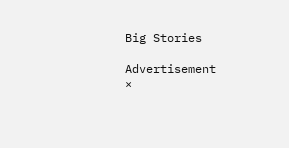Big Stories

Advertisement
×